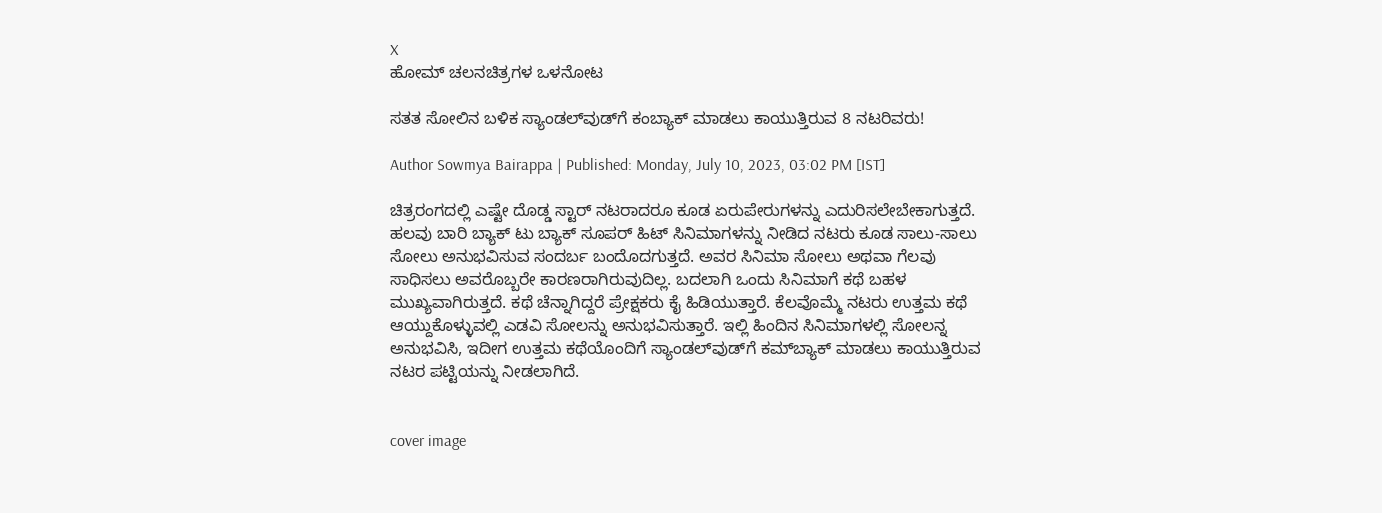X
ಹೋಮ್ ಚಲನಚಿತ್ರಗಳ ಒಳನೋಟ

ಸತತ ಸೋಲಿನ ಬಳಿಕ ಸ್ಯಾಂಡಲ್‌ವುಡ್‌ಗೆ ಕಂಬ್ಯಾಕ್ ಮಾಡಲು ಕಾಯುತ್ತಿರುವ 8 ನಟರಿವರು!

Author Sowmya Bairappa | Published: Monday, July 10, 2023, 03:02 PM [IST]

ಚಿತ್ರರಂಗದಲ್ಲಿ ಎಷ್ಟೇ ದೊಡ್ಡ ಸ್ಟಾರ್ ನಟರಾದರೂ ಕೂಡ ಏರುಪೇರುಗಳನ್ನು ಎದುರಿಸಲೇಬೇಕಾಗುತ್ತದೆ. ಹಲವು ಬಾರಿ ಬ್ಯಾಕ್‌ ಟು ಬ್ಯಾಕ್ ಸೂಪರ್ ಹಿಟ್ ಸಿನಿಮಾಗಳನ್ನು ನೀಡಿದ ನಟರು ಕೂಡ ಸಾಲು-ಸಾಲು ಸೋಲು ಅನುಭವಿಸುವ ಸಂದರ್ಬ ಬಂದೊದಗುತ್ತದೆ. ಅವರ ಸಿನಿಮಾ ಸೋಲು ಅಥವಾ ಗೆಲವು ಸಾಧಿಸಲು ಅವರೊಬ್ಬರೇ ಕಾರಣರಾಗಿರುವುದಿಲ್ಲ. ಬದಲಾಗಿ ಒಂದು ಸಿನಿಮಾಗೆ ಕಥೆ ಬಹಳ ಮುಖ್ಯವಾಗಿರುತ್ತದೆ. ಕಥೆ ಚೆನ್ನಾಗಿದ್ದರೆ ಪ್ರೇಕ್ಷಕರು ಕೈ ಹಿಡಿಯುತ್ತಾರೆ. ಕೆಲವೊಮ್ಮೆ ನಟರು ಉತ್ತಮ ಕಥೆ ಆಯ್ದುಕೊಳ್ಳುವಲ್ಲಿ ಎಡವಿ ಸೋಲನ್ನು ಅನುಭವಿಸುತ್ತಾರೆ. ಇಲ್ಲಿ ಹಿಂದಿನ ಸಿನಿಮಾಗಳಲ್ಲಿ ಸೋಲನ್ನ ಅನುಭವಿಸಿ, ಇದೀಗ ಉತ್ತಮ ಕಥೆಯೊಂದಿಗೆ ಸ್ಯಾಂಡಲ್‌ವುಡ್‌ಗೆ ಕಮ್‌ಬ್ಯಾಕ್ ಮಾಡಲು ಕಾಯುತ್ತಿರುವ ನಟರ ಪಟ್ಟಿಯನ್ನು ನೀಡಲಾಗಿದೆ.


cover image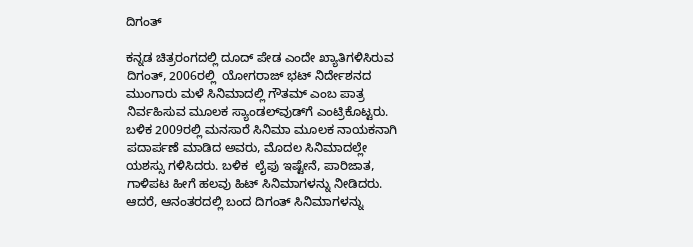ದಿಗಂತ್

ಕನ್ನಡ ಚಿತ್ರರಂಗದಲ್ಲಿ ದೂದ್ ಪೇಡ ಎಂದೇ ಖ್ಯಾತಿಗಳಿಸಿರುವ ದಿಗಂತ್, 2006ರಲ್ಲಿ  ಯೋಗರಾಜ್ ಭಟ್ ನಿರ್ದೇಶನದ ಮುಂಗಾರು ಮಳೆ ಸಿನಿಮಾದಲ್ಲಿ ಗೌತಮ್ ಎಂಬ ಪಾತ್ರ ನಿರ್ವಹಿಸುವ ಮೂಲಕ ಸ್ಯಾಂಡಲ್‌ವುಡ್‌ಗೆ ಎಂಟ್ರಿಕೊಟ್ಟರು. ಬಳಿಕ 2009ರಲ್ಲಿ ಮನಸಾರೆ ಸಿನಿಮಾ ಮೂಲಕ ನಾಯಕನಾಗಿ ಪದಾರ್ಪಣೆ ಮಾಡಿದ ಅವರು, ಮೊದಲ ಸಿನಿಮಾದಲ್ಲೇ ಯಶಸ್ಸು ಗಳಿಸಿದರು. ಬಳಿಕ  ಲೈಫು ಇಷ್ಟೇನೆ, ಪಾರಿಜಾತ, ಗಾಳಿಪಟ ಹೀಗೆ ಹಲವು ಹಿಟ್‌ ಸಿನಿಮಾಗಳನ್ನು ನೀಡಿದರು. ಆದರೆ, ಆನಂತರದಲ್ಲಿ ಬಂದ ದಿಗಂತ್ ಸಿನಿಮಾಗಳನ್ನು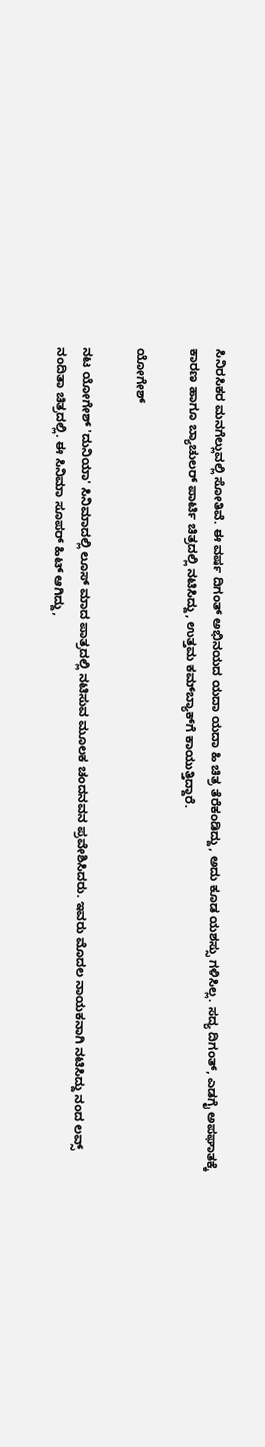ಸಿನಿರಸಿಕರ ಮನಗೆಲ್ಲುವಲ್ಲಿ ಸೋತಿವೆ. ಈ ವರ್ಷ ದಿಗಂತ್ ಅಭಿನಯದ ಯದಾ ಯದಾ ಹಿ ಚಿತ್ರ ತೆರೆಕಂಡಿದ್ದು, ಅದು ಕೂಡ ಯಶಸ್ಸು ಗಳಿಸಿಲ್ಲ. ಸದ್ಯ ದಿಗಂತ್, ಎಡಗೈ ಅಪಘಾತಕ್ಕೆ ಕಾರಣ ಹಾಗೂ ಬ್ಯಾಚುಲರ್ ಪಾರ್ಟಿ ಚಿತ್ರದಲ್ಲಿ ನಟಿಸಿದ್ದು, ಉತ್ತಮ ಕಮ್‌ಬ್ಯಾಕ್‌ಗೆ ಕಾಯುತ್ತಿದ್ದಾರೆ.

ಯೋಗೇಶ್

ನಟ ಯೋಗೇಶ್ 'ದುನಿಯಾ' ಸಿನಿಮಾದಲ್ಲಿ ಲೂಸ್ ಮಾದ ಪಾತ್ರದಲ್ಲಿ ನಟಿಸುವ ಮೂಲಕ ಚಂದನವನ ಪ್ರವೇಶಿಸಿದರು. ಇವರು ಮೊದಲ ನಾಯಕನಾಗಿ ನಟಿಸಿದ್ದು ನಂದ ಲವ್ಸ್ ನಂದಿತಾ ಚಿತ್ರದಲ್ಲಿ. ಈ ಸಿನಿಮಾ ಸೂಪರ್ ಹಿಟ್ ಆಗಿದ್ದು,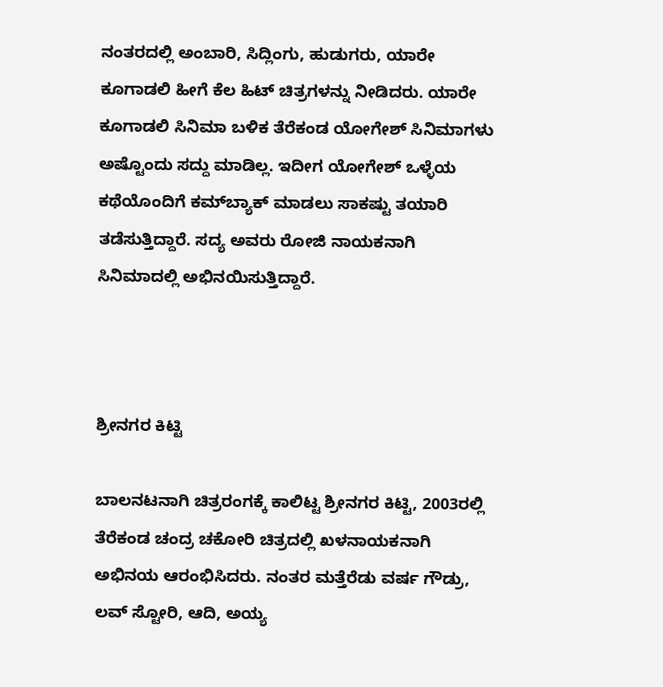ನಂತರದಲ್ಲಿ ಅಂಬಾರಿ, ಸಿದ್ಲಿಂಗು, ಹುಡುಗರು, ಯಾರೇ ಕೂಗಾಡಲಿ ಹೀಗೆ ಕೆಲ ಹಿಟ್ ಚಿತ್ರಗಳನ್ನು ನೀಡಿದರು. ಯಾರೇ ಕೂಗಾಡಲಿ ಸಿನಿಮಾ ಬಳಿಕ ತೆರೆಕಂಡ ಯೋಗೇಶ್ ಸಿನಿಮಾಗಳು ಅಷ್ಟೊಂದು ಸದ್ದು ಮಾಡಿಲ್ಲ. ಇದೀಗ ಯೋಗೇಶ್ ಒಳ್ಳೆಯ ಕಥೆಯೊಂದಿಗೆ ಕಮ್‌ಬ್ಯಾಕ್ ಮಾಡಲು ಸಾಕಷ್ಟು ತಯಾರಿ ತಡೆಸುತ್ತಿದ್ದಾರೆ. ಸದ್ಯ ಅವರು ರೋಜಿ ನಾಯಕನಾಗಿ ಸಿನಿಮಾದಲ್ಲಿ ಅಭಿನಯಿಸುತ್ತಿದ್ದಾರೆ.



ಶ್ರೀನಗರ ಕಿಟ್ಟಿ

ಬಾಲನಟನಾಗಿ ಚಿತ್ರರಂಗಕ್ಕೆ ಕಾಲಿಟ್ಟ ಶ್ರೀನಗರ ಕಿಟ್ಟಿ, 2003ರಲ್ಲಿ ತೆರೆಕಂಡ ಚಂದ್ರ ಚಕೋರಿ ಚಿತ್ರದಲ್ಲಿ ಖಳನಾಯಕನಾಗಿ ಅಭಿನಯ ಆರಂಭಿಸಿದರು. ನಂತರ ಮತ್ತೆರೆಡು ವರ್ಷ ಗೌಡ್ರು, ಲವ್ ಸ್ಟೋರಿ, ಆದಿ, ಅಯ್ಯ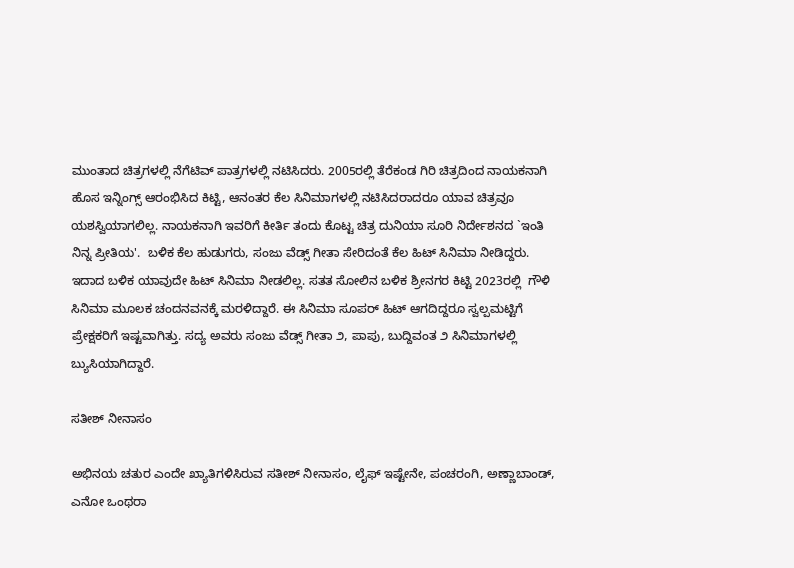ಮುಂತಾದ ಚಿತ್ರಗಳಲ್ಲಿ ನೆಗೆಟಿವ್ ಪಾತ್ರಗಳಲ್ಲಿ ನಟಿಸಿದರು. 2005ರಲ್ಲಿ ತೆರೆಕಂಡ ಗಿರಿ ಚಿತ್ರದಿಂದ ನಾಯಕನಾಗಿ ಹೊಸ ಇನ್ನಿಂಗ್ಸ್ ಆರಂಭಿಸಿದ ಕಿಟ್ಟಿ, ಆನಂತರ ಕೆಲ ಸಿನಿಮಾಗಳಲ್ಲಿ ನಟಿಸಿದರಾದರೂ ಯಾವ ಚಿತ್ರವೂ ಯಶಸ್ವಿಯಾಗಲಿಲ್ಲ. ನಾಯಕನಾಗಿ ಇವರಿಗೆ ಕೀರ್ತಿ ತಂದು ಕೊಟ್ಟ ಚಿತ್ರ ದುನಿಯಾ ಸೂರಿ ನಿರ್ದೇಶನದ `ಇಂತಿ ನಿನ್ನ ಪ್ರೀತಿಯ'.  ಬಳಿಕ ಕೆಲ ಹುಡುಗರು, ಸಂಜು ವೆಡ್ಸ್ ಗೀತಾ ಸೇರಿದಂತೆ ಕೆಲ ಹಿಟ್ ಸಿನಿಮಾ ನೀಡಿದ್ದರು.  ಇದಾದ ಬಳಿಕ ಯಾವುದೇ ಹಿಟ್ ಸಿನಿಮಾ ನೀಡಲಿಲ್ಲ. ಸತತ ಸೋಲಿನ ಬಳಿಕ ಶ್ರೀನಗರ ಕಿಟ್ಟಿ 2023ರಲ್ಲಿ  ಗೌಳಿ ಸಿನಿಮಾ ಮೂಲಕ ಚಂದನವನಕ್ಕೆ ಮರಳಿದ್ದಾರೆ. ಈ ಸಿನಿಮಾ ಸೂಪರ್ ಹಿಟ್ ಆಗದಿದ್ದರೂ ಸ್ವಲ್ಪಮಟ್ಟಿಗೆ ಪ್ರೇಕ್ಷಕರಿಗೆ ಇಷ್ಟವಾಗಿತ್ತು. ಸದ್ಯ ಅವರು ಸಂಜು ವೆಡ್ಸ್ ಗೀತಾ ೨, ಪಾಪು, ಬುದ್ದಿವಂತ ೨ ಸಿನಿಮಾಗಳಲ್ಲಿ ಬ್ಯುಸಿಯಾಗಿದ್ದಾರೆ.

ಸತೀಶ್ ನೀನಾಸಂ

ಅಭಿನಯ ಚತುರ ಎಂದೇ ಖ್ಯಾತಿಗಳಿಸಿರುವ ಸತೀಶ್ ನೀನಾಸಂ, ಲೈಫ್ ಇಷ್ಟೇನೇ, ಪಂಚರಂಗಿ, ಅಣ್ಣಾಬಾಂಡ್, ಎನೋ ಒಂಥರಾ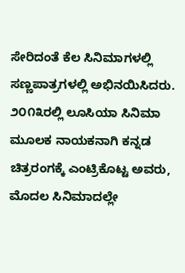ಸೇರಿದಂತೆ ಕೆಲ ಸಿನಿಮಾಗಳಲ್ಲಿ ಸಣ್ಣಪಾತ್ರಗಳಲ್ಲಿ ಅಭಿನಯಿಸಿದರು. ೨೦೧೩ರಲ್ಲಿ ಲೂಸಿಯಾ ಸಿನಿಮಾ ಮೂಲಕ ನಾಯಕನಾಗಿ ಕನ್ನಡ ಚಿತ್ರರಂಗಕ್ಕೆ ಎಂಟ್ರಿಕೊಟ್ಟ ಅವರು, ಮೊದಲ ಸಿನಿಮಾದಲ್ಲೇ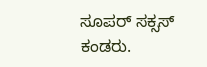ಸೂಪರ್ ಸಕ್ಸಸ್ ಕಂಡರು.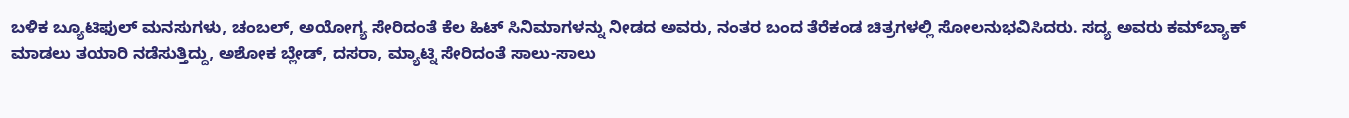ಬಳಿಕ ಬ್ಯೂಟಿಫುಲ್ ಮನಸುಗಳು, ಚಂಬಲ್, ಅಯೋಗ್ಯ ಸೇರಿದಂತೆ ಕೆಲ ಹಿಟ್ ಸಿನಿಮಾಗಳನ್ನು ನೀಡದ ಅವರು, ನಂತರ ಬಂದ ತೆರೆಕಂಡ ಚಿತ್ರಗಳಲ್ಲಿ ಸೋಲನುಭವಿಸಿದರು. ಸದ್ಯ ಅವರು ಕಮ್‌ಬ್ಯಾಕ್ ಮಾಡಲು ತಯಾರಿ ನಡೆಸುತ್ತಿದ್ದು, ಅಶೋಕ ಬ್ಲೇಡ್, ದಸರಾ, ಮ್ಯಾಟ್ನಿ ಸೇರಿದಂತೆ ಸಾಲು-ಸಾಲು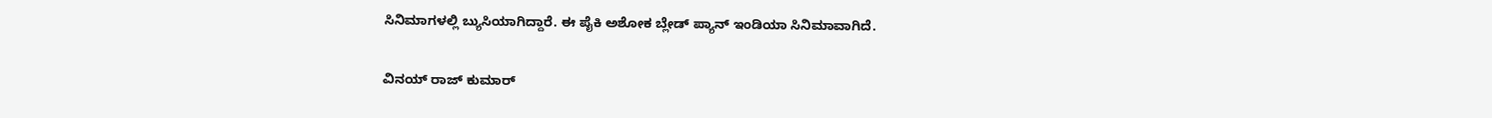ಸಿನಿಮಾಗಳಲ್ಲಿ ಬ್ಯುಸಿಯಾಗಿದ್ದಾರೆ. ಈ ಪೈಕಿ ಅಶೋಕ ಬ್ಲೇಡ್ ಪ್ಯಾನ್ ಇಂಡಿಯಾ ಸಿನಿಮಾವಾಗಿದೆ.

ವಿನಯ್ ರಾಜ್ ಕುಮಾರ್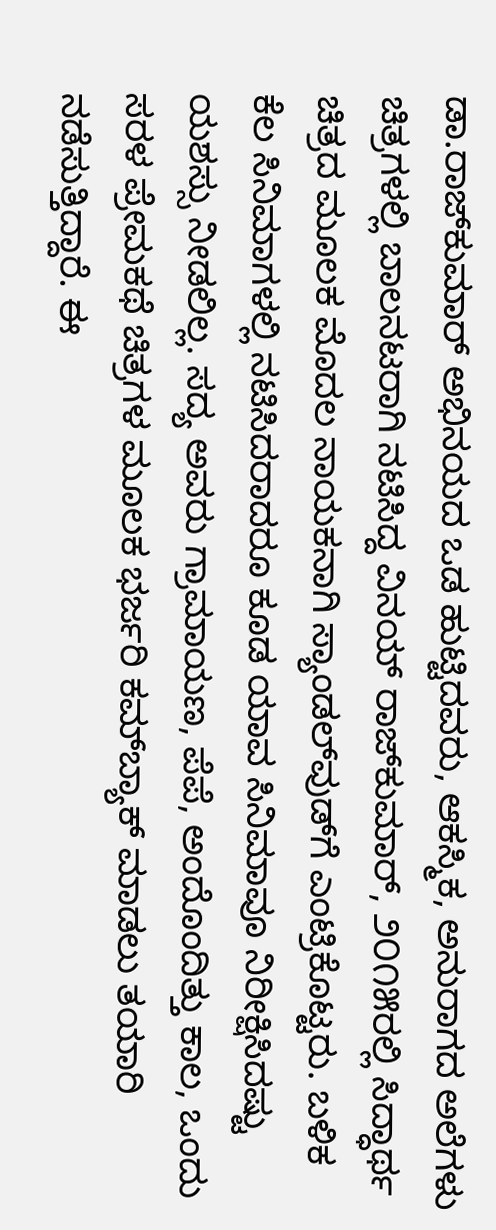ಡಾ.ರಾಜ್‌ಕುಮಾರ್ ಅಭಿನಯದ ಒಡ ಹುಟ್ಟಿದವರು, ಆಕಸ್ಮಿಕ, ಅನುರಾಗದ ಅಲೆಗಳು ಚಿತ್ರಗಳಲ್ಲಿ ಬಾಲನಟರಾಗಿ ನಟಿಸಿದ್ದ ವಿನಯ್ ರಾಜ್‌ಕುಮಾರ್, ೨೦೧೫ರಲ್ಲಿ ಸಿದ್ಧಾರ್ಥ ಚಿತ್ರದ ಮೂಲಕ ಮೊದಲ ನಾಯಕನಾಗಿ ಸ್ಯಾಂಡಲ್‌ವುಡ್‌ಗೆ ಎಂಟ್ರಿಕೊಟ್ಟರು. ಬಳಿಕ ಕೆಲ ಸಿನಿಮಾಗಳಲ್ಲಿ ನಟಿಸಿದರಾದರೂ ಕೂಡ ಯಾವ ಸಿನಿಮಾವೂ ನಿರೀಕ್ಷಿಸಿದಷ್ಟು ಯಶಸ್ಸು ನೀಡಲಿಲ್ಲ. ಸದ್ಯ ಅವರು ಗ್ರಾಮಾಯಣ, ಪೆಪೆ, ಅಂದೊಂದಿತ್ತು ಕಾಲ, ಒಂದು ಸರಳ ಪ್ರೇಮಕಥೆ ಚಿತ್ರಗಳ ಮೂಲಕ ಭರ್ಜರಿ ಕಮ್‌ಬ್ಯಾಕ್‌ ಮಾಡಲು ತಯಾರಿ ನಡೆಸುತ್ತಿದ್ದಾರೆ. ಈ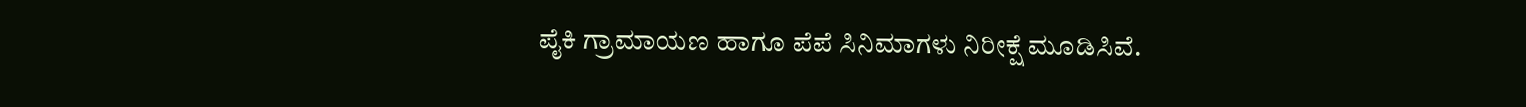ಪೈಕಿ ಗ್ರಾಮಾಯಣ ಹಾಗೂ ಪೆಪೆ ಸಿನಿಮಾಗಳು ನಿರೀಕ್ಷೆ ಮೂಡಿಸಿವೆ.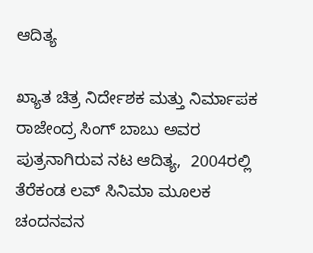ಆದಿತ್ಯ

ಖ್ಯಾತ ಚಿತ್ರ ನಿರ್ದೇಶಕ ಮತ್ತು ನಿರ್ಮಾಪಕ ರಾಜೇಂದ್ರ ಸಿಂಗ್ ಬಾಬು ಅವರ ಪುತ್ರನಾಗಿರುವ ನಟ ಆದಿತ್ಯ,  2004ರಲ್ಲಿ ತೆರೆಕಂಡ ಲವ್ ಸಿನಿಮಾ ಮೂಲಕ ಚಂದನವನ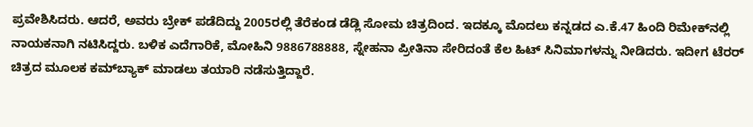ಪ್ರವೇಶಿಸಿದರು. ಆದರೆ, ಅವರು ಬ್ರೇಕ್ ಪಡೆದಿದ್ದು 2005ರಲ್ಲಿ ತೆರೆಕಂಡ ಡೆಡ್ಲಿ ಸೋಮ ಚಿತ್ರದಿಂದ. ಇದಕ್ಕೂ ಮೊದಲು ಕನ್ನಡದ ಎ.ಕೆ.47 ಹಿಂದಿ ರಿಮೇಕ್‌ನಲ್ಲಿ ನಾಯಕನಾಗಿ ನಟಿಸಿದ್ದರು. ಬಳಿಕ ಎದೆಗಾರಿಕೆ, ಮೋಹಿನಿ 9886788888, ಸ್ನೇಹನಾ ಪ್ರೀತಿನಾ ಸೇರಿದಂತೆ ಕೆಲ ಹಿಟ್ ಸಿನಿಮಾಗಳನ್ನು ನೀಡಿದರು. ಇದೀಗ ಟೆರರ್ ಚಿತ್ರದ ಮೂಲಕ ಕಮ್‌ಬ್ಯಾಕ್ ಮಾಡಲು ತಯಾರಿ ನಡೆಸುತ್ತಿದ್ದಾರೆ.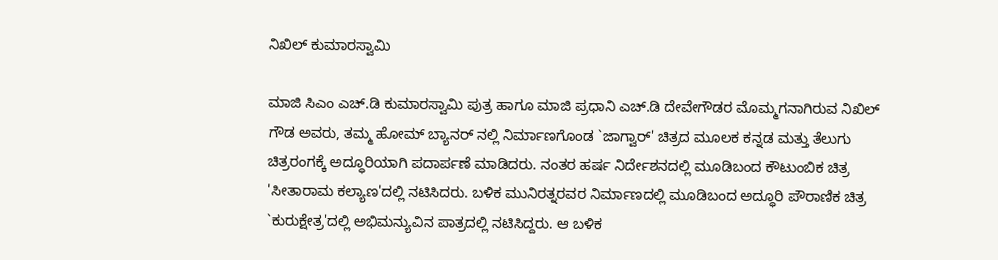ನಿಖಿಲ್ ಕುಮಾರಸ್ವಾಮಿ

ಮಾಜಿ ಸಿಎಂ ಎಚ್.ಡಿ ಕುಮಾರಸ್ವಾಮಿ ಪುತ್ರ ಹಾಗೂ ಮಾಜಿ ಪ್ರಧಾನಿ ಎಚ್.ಡಿ ದೇವೇಗೌಡರ ಮೊಮ್ಮಗನಾಗಿರುವ ನಿಖಿಲ್ ಗೌಡ ಅವರು, ತಮ್ಮ ಹೋಮ್ ಬ್ಯಾನರ್ ನಲ್ಲಿ ನಿರ್ಮಾಣಗೊಂಡ `ಜಾಗ್ವಾರ್' ಚಿತ್ರದ ಮೂಲಕ ಕನ್ನಡ ಮತ್ತು ತೆಲುಗು ಚಿತ್ರರಂಗಕ್ಕೆ ಅದ್ಧೂರಿಯಾಗಿ ಪದಾರ್ಪಣೆ ಮಾಡಿದರು. ನಂತರ ಹರ್ಷ ನಿರ್ದೇಶನದಲ್ಲಿ ಮೂಡಿಬಂದ ಕೌಟುಂಬಿಕ ಚಿತ್ರ 'ಸೀತಾರಾಮ ಕಲ್ಯಾಣ'ದಲ್ಲಿ ನಟಿಸಿದರು. ಬಳಿಕ ಮುನಿರತ್ನರವರ ನಿರ್ಮಾಣದಲ್ಲಿ ಮೂಡಿಬಂದ ಅದ್ಧೂರಿ ಪೌರಾಣಿಕ ಚಿತ್ರ `ಕುರುಕ್ಷೇತ್ರ'ದಲ್ಲಿ ಅಭಿಮನ್ಯುವಿನ ಪಾತ್ರದಲ್ಲಿ ನಟಿಸಿದ್ದರು. ಆ ಬಳಿಕ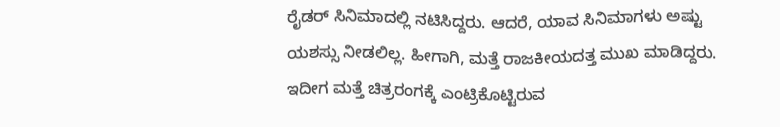ರೈಡರ್ ಸಿನಿಮಾದಲ್ಲಿ ನಟಿಸಿದ್ದರು. ಆದರೆ, ಯಾವ ಸಿನಿಮಾಗಳು ಅಷ್ಟು ಯಶಸ್ಸು ನೀಡಲಿಲ್ಲ. ಹೀಗಾಗಿ, ಮತ್ತೆ ರಾಜಕೀಯದತ್ತ ಮುಖ ಮಾಡಿದ್ದರು. ಇದೀಗ ಮತ್ತೆ ಚಿತ್ರರಂಗಕ್ಕೆ ಎಂಟ್ರಿಕೊಟ್ಟಿರುವ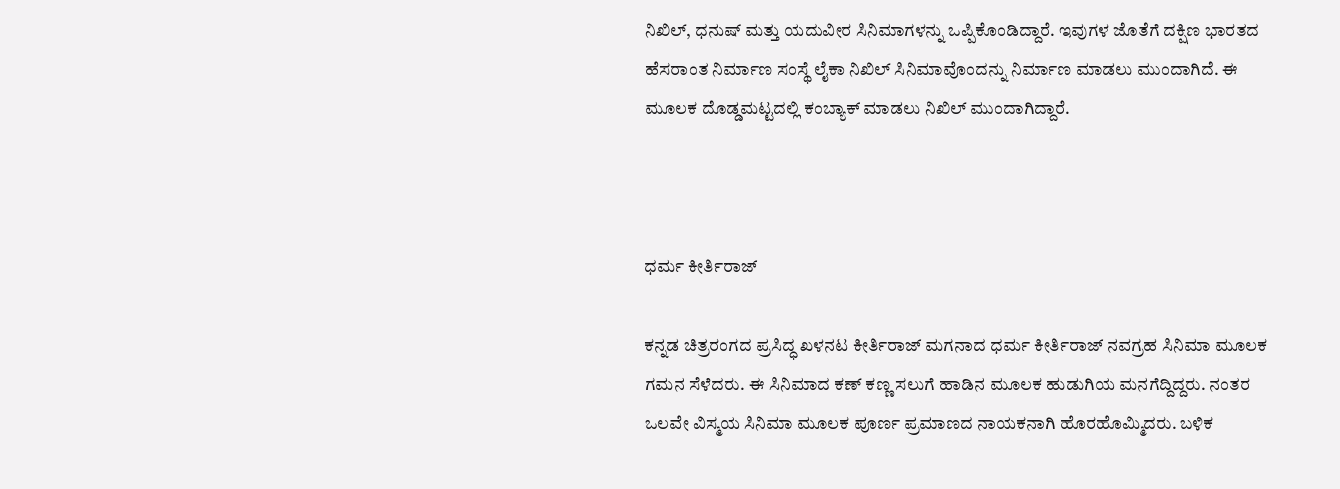ನಿಖಿಲ್, ಧನುಷ್ ಮತ್ತು ಯದುವೀರ ಸಿನಿಮಾಗಳನ್ನು ಒಪ್ಪಿಕೊಂಡಿದ್ದಾರೆ. ಇವುಗಳ ಜೊತೆಗೆ ದಕ್ಷಿಣ ಭಾರತದ ಹೆಸರಾಂತ ನಿರ್ಮಾಣ ಸಂಸ್ಥೆ ಲೈಕಾ ನಿಖಿಲ್ ಸಿನಿಮಾವೊಂದನ್ನು ನಿರ್ಮಾಣ ಮಾಡಲು ಮುಂದಾಗಿದೆ. ಈ ಮೂಲಕ ದೊಡ್ಡಮಟ್ಟದಲ್ಲಿ ಕಂಬ್ಯಾಕ್ ಮಾಡಲು ನಿಖಿಲ್ ಮುಂದಾಗಿದ್ದಾರೆ.



ಧರ್ಮ ಕೀರ್ತಿರಾಜ್

ಕನ್ನಡ ಚಿತ್ರರಂಗದ ಪ್ರಸಿದ್ಧ ಖಳನಟ ಕೀರ್ತಿರಾಜ್ ಮಗನಾದ ಧರ್ಮ ಕೀರ್ತಿರಾಜ್ ನವಗ್ರಹ ಸಿನಿಮಾ ಮೂಲಕ ಗಮನ ಸೆಳೆದರು. ಈ ಸಿನಿಮಾದ ಕಣ್ ಕಣ್ಣ ಸಲುಗೆ ಹಾಡಿನ ಮೂಲಕ ಹುಡುಗಿಯ ಮನಗೆದ್ದಿದ್ದರು. ನಂತರ ಒಲವೇ ವಿಸ್ಮಯ ಸಿನಿಮಾ ಮೂಲಕ ಪೂರ್ಣ ಪ್ರಮಾಣದ ನಾಯಕನಾಗಿ ಹೊರಹೊಮ್ಮಿದರು. ಬಳಿಕ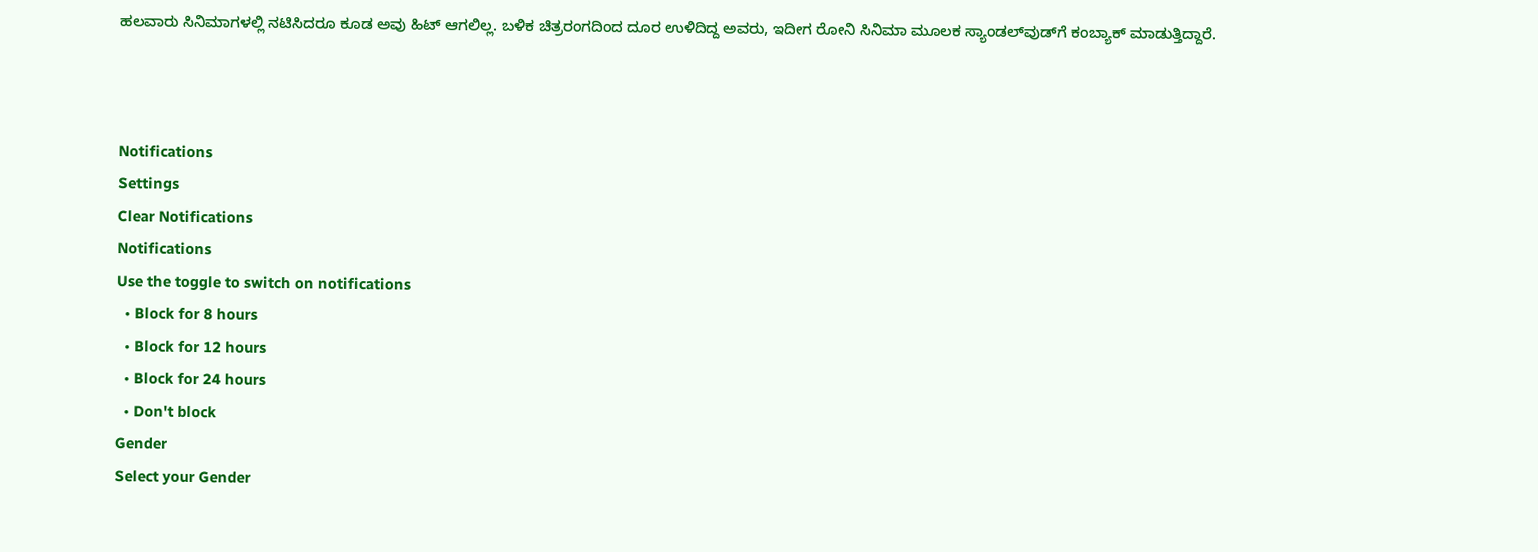ಹಲವಾರು ಸಿನಿಮಾಗಳಲ್ಲಿ ನಟಿಸಿದರೂ ಕೂಡ ಅವು ಹಿಟ್ ಆಗಲಿಲ್ಲ. ಬಳಿಕ ಚಿತ್ರರಂಗದಿಂದ ದೂರ ಉಳಿದಿದ್ದ ಅವರು, ಇದೀಗ ರೋನಿ ಸಿನಿಮಾ ಮೂಲಕ ಸ್ಯಾಂಡಲ್‌ವುಡ್‌ಗೆ ಕಂಬ್ಯಾಕ್ ಮಾಡುತ್ತಿದ್ದಾರೆ.



Notifications
Settings
Clear Notifications
Notifications
Use the toggle to switch on notifications
  • Block for 8 hours
  • Block for 12 hours
  • Block for 24 hours
  • Don't block
Gender
Select your Gender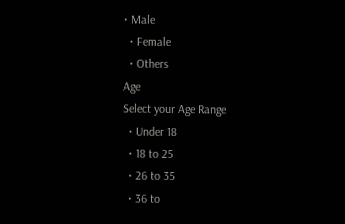• Male
  • Female
  • Others
Age
Select your Age Range
  • Under 18
  • 18 to 25
  • 26 to 35
  • 36 to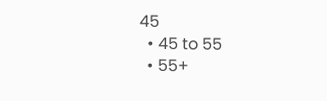45
  • 45 to 55
  • 55+